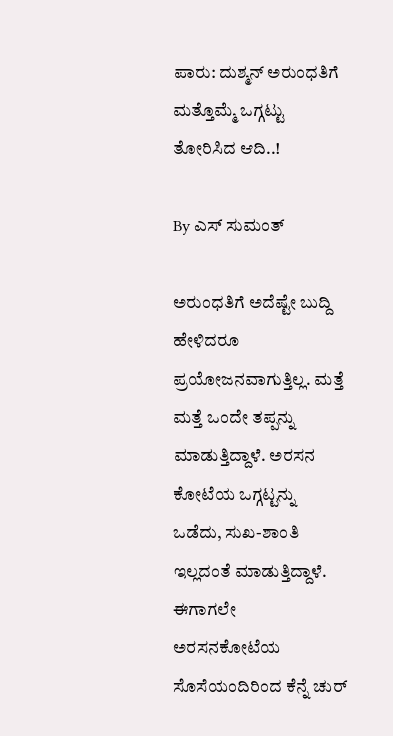ಪಾರು: ದುಶ್ಮನ್ ಅರುಂಧತಿಗೆ ಮತ್ತೊಮ್ಮೆ ಒಗ್ಗಟ್ಟು ತೋರಿಸಿದ ಆದಿ..!

By ಎಸ್ ಸುಮಂತ್

ಅರುಂಧತಿಗೆ ಅದೆಷ್ಟೇ ಬುದ್ದಿ ಹೇಳಿದರೂ ಪ್ರಯೋಜನವಾಗುತ್ತಿಲ್ಲ. ಮತ್ತೆ ಮತ್ತೆ ಒಂದೇ ತಪ್ಪನ್ನು ಮಾಡುತ್ತಿದ್ದಾಳೆ. ಅರಸನ ಕೋಟೆಯ ಒಗ್ಗಟ್ಟನ್ನು ಒಡೆದು, ಸುಖ-ಶಾಂತಿ ಇಲ್ಲದಂತೆ ಮಾಡುತ್ತಿದ್ದಾಳೆ. ಈಗಾಗಲೇ ಅರಸನಕೋಟೆಯ ಸೊಸೆಯಂದಿರಿಂದ ಕೆನ್ನೆ ಚುರ್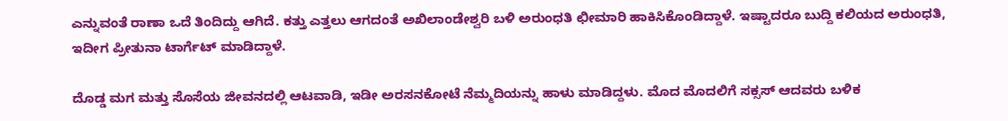ಎನ್ನುವಂತೆ ರಾಣಾ ಒದೆ ತಿಂದಿದ್ದು ಆಗಿದೆ. ಕತ್ತು ಎತ್ತಲು ಆಗದಂತೆ ಅಖಿಲಾಂಡೇಶ್ವರಿ ಬಳಿ ಅರುಂಧತಿ ಛೀಮಾರಿ ಹಾಕಿಸಿಕೊಂಡಿದ್ದಾಳೆ. ಇಷ್ಟಾದರೂ ಬುದ್ದಿ ಕಲಿಯದ ಅರುಂಧತಿ, ಇದೀಗ ಪ್ರೀತುನಾ ಟಾರ್ಗೆಟ್ ಮಾಡಿದ್ದಾಳೆ.

ದೊಡ್ಡ ಮಗ ಮತ್ತು ಸೊಸೆಯ ಜೀವನದಲ್ಲಿ ಆಟವಾಡಿ, ಇಡೀ ಅರಸನಕೋಟೆ ನೆಮ್ಮದಿಯನ್ನು ಹಾಳು ಮಾಡಿದ್ದಳು. ಮೊದ ಮೊದಲಿಗೆ ಸಕ್ಸಸ್ ಆದವರು ಬಳಿಕ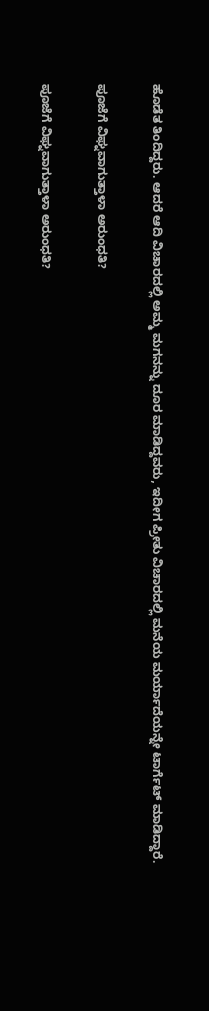ಹೊಡೆತ ತಿಂದಿದ್ದರು. ಆದರೆ ಆದಿ ವಿಚಾರದಲ್ಲಿ ಅಮ್ಮ ಮಗನನ್ನು ದೂರ ಮಾಡಿದ್ದವರು, ಇದೀಗ ಪ್ರೀತು ವಿಚಾರದಲ್ಲಿ ಮನೆಯ ಮರ್ಯಾದೆಯನ್ನೇ ಟಾರ್ಗೆಟ್ ಮಾಡಿದ್ದಾರೆ.

ಪೂಜೆಗೆ ವಿಘ್ನವಾಗುತ್ತಾಳಾ ಅರುಂಧತಿ?

ಪೂಜೆಗೆ ವಿಘ್ನವಾಗುತ್ತಾಳಾ ಅರುಂಧತಿ?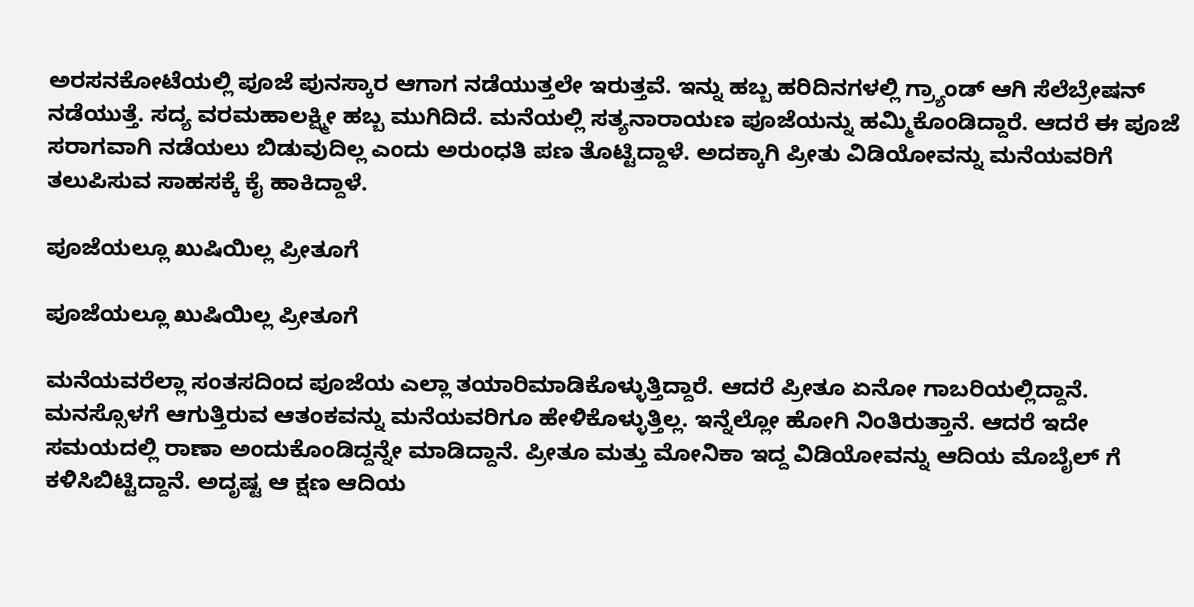ಅರಸನಕೋಟೆಯಲ್ಲಿ ಪೂಜೆ ಪುನಸ್ಕಾರ ಆಗಾಗ ನಡೆಯುತ್ತಲೇ ಇರುತ್ತವೆ. ಇನ್ನು ಹಬ್ಬ ಹರಿದಿನಗಳಲ್ಲಿ ಗ್ರ್ಯಾಂಡ್ ಆಗಿ ಸೆಲೆಬ್ರೇಷನ್ ನಡೆಯುತ್ತೆ. ಸದ್ಯ ವರಮಹಾಲಕ್ಷ್ಮೀ ಹಬ್ಬ ಮುಗಿದಿದೆ. ಮನೆಯಲ್ಲಿ ಸತ್ಯನಾರಾಯಣ ಪೂಜೆಯನ್ನು ಹಮ್ಮಿಕೊಂಡಿದ್ದಾರೆ. ಆದರೆ ಈ ಪೂಜೆ ಸರಾಗವಾಗಿ ನಡೆಯಲು ಬಿಡುವುದಿಲ್ಲ ಎಂದು ಅರುಂಧತಿ ಪಣ ತೊಟ್ಟಿದ್ದಾಳೆ. ಅದಕ್ಕಾಗಿ ಪ್ರೀತು ವಿಡಿಯೋವನ್ನು ಮನೆಯವರಿಗೆ ತಲುಪಿಸುವ ಸಾಹಸಕ್ಕೆ ಕೈ ಹಾಕಿದ್ದಾಳೆ.

ಪೂಜೆಯಲ್ಲೂ ಖುಷಿಯಿಲ್ಲ ಪ್ರೀತೂಗೆ

ಪೂಜೆಯಲ್ಲೂ ಖುಷಿಯಿಲ್ಲ ಪ್ರೀತೂಗೆ

ಮನೆಯವರೆಲ್ಲಾ ಸಂತಸದಿಂದ ಪೂಜೆಯ ಎಲ್ಲಾ ತಯಾರಿ‌ಮಾಡಿಕೊಳ್ಳುತ್ತಿದ್ದಾರೆ. ಆದರೆ ಪ್ರೀತೂ ಏನೋ ಗಾಬರಿಯಲ್ಲಿದ್ದಾನೆ. ಮನಸ್ಸೊಳಗೆ ಆಗುತ್ತಿರುವ ಆತಂಕವನ್ನು ಮನೆಯವರಿಗೂ ಹೇಳಿಕೊಳ್ಳುತ್ತಿಲ್ಲ. ಇನ್ನೆಲ್ಲೋ ಹೋಗಿ ನಿಂತಿರುತ್ತಾನೆ. ಆದರೆ‌ ಇದೇ ಸಮಯದಲ್ಲಿ ರಾಣಾ ಅಂದುಕೊಂಡಿದ್ದನ್ನೇ ಮಾಡಿದ್ದಾನೆ. ಪ್ರೀತೂ ಮತ್ತು ಮೋನಿಕಾ ಇದ್ದ ವಿಡಿಯೋವನ್ನು ಆದಿಯ ಮೊಬೈಲ್ ಗೆ ಕಳಿಸಿಬಿಟ್ಟಿದ್ದಾನೆ. ಅದೃಷ್ಟ ಆ ಕ್ಷಣ ಆದಿಯ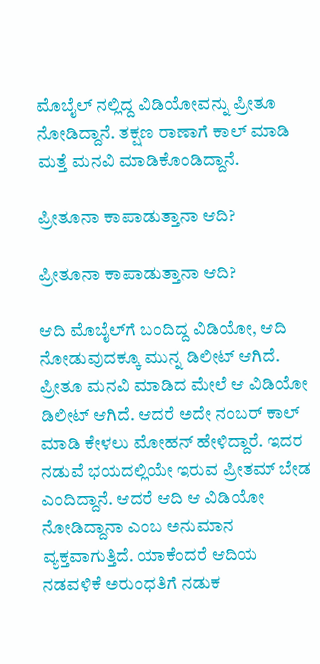ಮೊಬೈಲ್ ನಲ್ಲಿದ್ದ ವಿಡಿಯೋವನ್ನು ಪ್ರೀತೂ ನೋಡಿದ್ದಾನೆ. ತಕ್ಷಣ ರಾಣಾಗೆ ಕಾಲ್ ಮಾಡಿ ಮತ್ತೆ ಮನವಿ ಮಾಡಿಕೊಂಡಿದ್ದಾ‌ನೆ.

ಪ್ರೀತೂನಾ ಕಾಪಾಡುತ್ತಾನಾ ಆದಿ?

ಪ್ರೀತೂನಾ ಕಾಪಾಡುತ್ತಾನಾ ಆದಿ?

ಆದಿ ಮೊಬೈಲ್‌ಗೆ ಬಂದಿದ್ದ ವಿಡಿಯೋ, ಆದಿ ನೋಡುವುದಕ್ಕೂ ಮುನ್ನ ಡಿಲೀಟ್ ಆಗಿದೆ. ಪ್ರೀತೂ ಮನವಿ ಮಾಡಿದ ಮೇಲೆ ಆ ವಿಡಿಯೋ ಡಿಲೀಟ್ ಆಗಿದೆ. ಆದರೆ ಅದೇ ನಂಬರ್ ಕಾಲ್ ಮಾಡಿ ಕೇಳಲು ಮೋಹನ್ ಹೇಳಿದ್ದಾರೆ. ಇದರ ನಡುವೆ ಭಯದಲ್ಲಿಯೇ ಇರುವ ಪ್ರೀತಮ್ ಬೇಡ ಎಂದಿದ್ದಾನೆ. ಆದರೆ ಆದಿ ಆ ವಿಡಿಯೋ ನೋಡಿದ್ದಾನಾ ಎಂಬ ಅನುಮಾನ ವ್ಯಕ್ತವಾಗುತ್ತಿದೆ. ಯಾಕೆಂದರೆ ಆದಿಯ ನಡವಳಿಕೆ ಅರುಂಧತಿಗೆ ನಡುಕ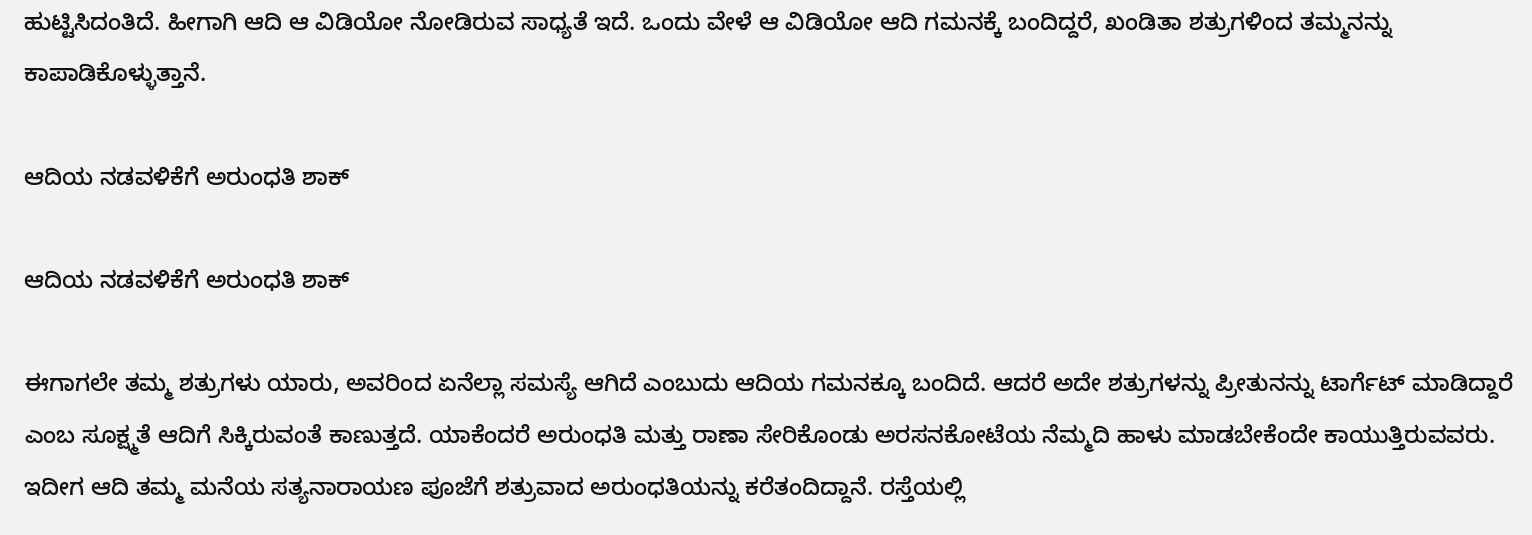ಹುಟ್ಟಿಸಿದಂತಿದೆ. ಹೀಗಾಗಿ ಆದಿ ಆ ವಿಡಿಯೋ ನೋಡಿರುವ ಸಾಧ್ಯತೆ ಇದೆ. ಒಂದು ವೇಳೆ ಆ ವಿಡಿಯೋ ಆದಿ ಗಮನಕ್ಕೆ ಬಂದಿದ್ದರೆ, ಖಂಡಿತಾ ಶತ್ರುಗಳಿಂದ ತಮ್ಮನನ್ನು ಕಾಪಾಡಿಕೊಳ್ಳುತ್ತಾನೆ.

ಆದಿಯ ನಡವಳಿಕೆಗೆ ಅರುಂಧತಿ ಶಾಕ್

ಆದಿಯ ನಡವಳಿಕೆಗೆ ಅರುಂಧತಿ ಶಾಕ್

ಈಗಾಗಲೇ ತಮ್ಮ ಶತ್ರುಗಳು ಯಾರು, ಅವರಿಂದ ಏನೆಲ್ಲಾ ಸಮಸ್ಯೆ ಆಗಿದೆ ಎಂಬುದು ಆದಿಯ ಗಮನಕ್ಕೂ ಬಂದಿದೆ. ಆದರೆ ಅದೇ ಶತ್ರುಗಳನ್ನು ಪ್ರೀತುನನ್ನು ಟಾರ್ಗೆಟ್ ಮಾಡಿದ್ದಾರೆ ಎಂಬ ಸೂಕ್ಷ್ಮತೆ ಆದಿಗೆ ಸಿಕ್ಕಿರುವಂತೆ ಕಾಣುತ್ತದೆ. ಯಾಕೆಂದರೆ ಅರುಂಧತಿ ಮತ್ತು ರಾಣಾ ಸೇರಿಕೊಂಡು ಅರಸನಕೋಟೆಯ ನೆಮ್ಮದಿ ಹಾಳು ಮಾಡಬೇಕೆಂದೇ ಕಾಯುತ್ತಿರುವವರು. ಇದೀಗ ಆದಿ ತಮ್ಮ ಮನೆಯ ಸತ್ಯನಾರಾಯಣ ಪೂಜೆಗೆ ಶತ್ರುವಾದ ಅರುಂಧತಿಯನ್ನು ಕರೆತಂದಿದ್ದಾನೆ. ರಸ್ತೆಯಲ್ಲಿ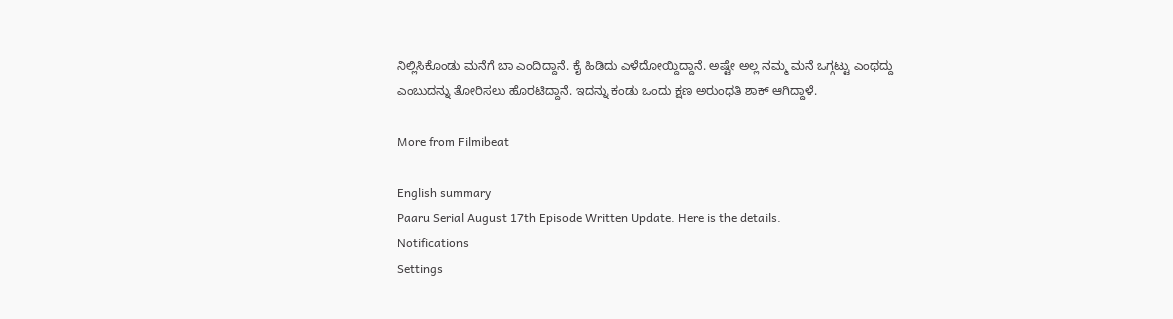ನಿಲ್ಲಿಸಿಕೊಂಡು ಮನೆಗೆ ಬಾ ಎಂದಿದ್ದಾನೆ. ಕೈ ಹಿಡಿದು ಎಳೆದೋಯ್ದಿದ್ದಾನೆ. ಅಷ್ಟೇ ಅಲ್ಲ ನಮ್ಮ ಮನೆ ಒಗ್ಗಟ್ಟು ಎಂಥದ್ದು ಎಂಬುದನ್ನು ತೋರಿಸಲು ಹೊರಟಿದ್ದಾನೆ. ಇದನ್ನು ಕಂಡು ಒಂದು ಕ್ಷಣ ಅರುಂಧತಿ ಶಾಕ್ ಆಗಿದ್ದಾಳೆ.

More from Filmibeat

English summary
Paaru Serial August 17th Episode Written Update. Here is the details.
Notifications
Settings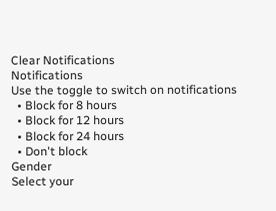Clear Notifications
Notifications
Use the toggle to switch on notifications
  • Block for 8 hours
  • Block for 12 hours
  • Block for 24 hours
  • Don't block
Gender
Select your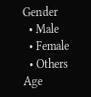Gender
  • Male
  • Female
  • Others
Age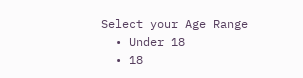Select your Age Range
  • Under 18
  • 18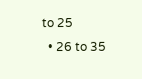to 25
  • 26 to 35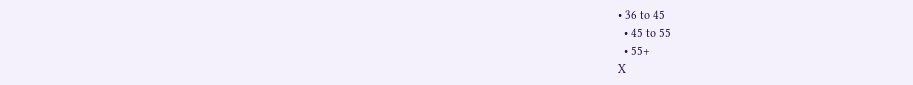• 36 to 45
  • 45 to 55
  • 55+
X